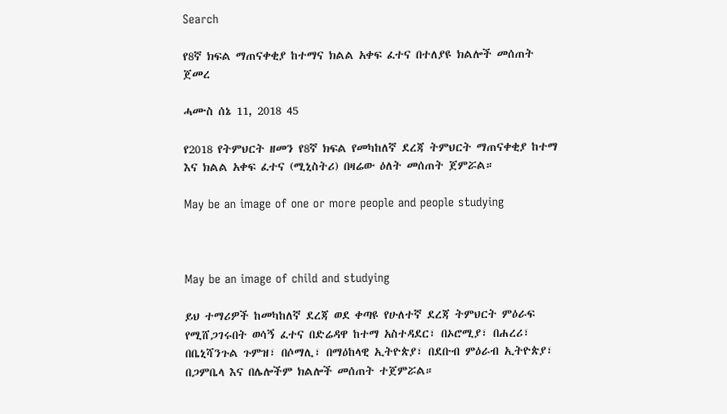Search

የ8ኛ ክፍል ማጠናቀቂያ ከተማና ክልል አቀፍ ፈተና በተለያዩ ክልሎች መሰጠት ጀመረ

ሓሙስ ሰኔ 11, 2018 45

የ2018 የትምህርት ዘመን የ8ኛ ክፍል የመካከለኛ ደረጃ ትምህርት ማጠናቀቂያ ከተማ እና ክልል አቀፍ ፈተና (ሚኒስትሪ) በዛሬው ዕለት መሰጠት ጀምሯል።

May be an image of one or more people and people studying



May be an image of child and studying

ይህ ተማሪዎች ከመካከለኛ ደረጃ ወደ ቀጣዩ የሁለተኛ ደረጃ ትምህርት ምዕራፍ የሚሸጋገሩበት ወሳኝ ፈተና በድሬዳዋ ከተማ አስተዳደር፣ በኦሮሚያ፣ በሐረሪ፣ በቤኒሻንጉል ጉምዝ፣ በሶማሊ፣ በማዕከላዊ ኢትዮጵያ፣ በደቡብ ምዕራብ ኢትዮጵያ፣ በጋምቤላ እና በሌሎችም ክልሎች መሰጠት ተጀምሯል።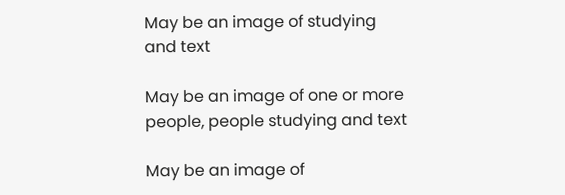May be an image of studying and text

May be an image of one or more people, people studying and text

May be an image of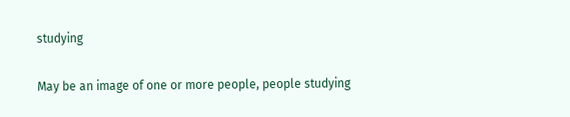studying

May be an image of one or more people, people studying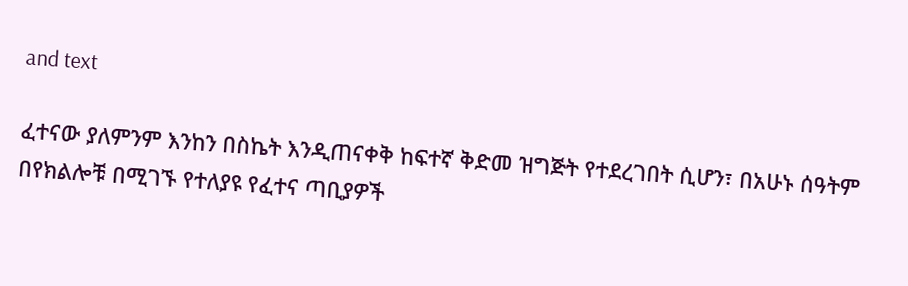and text

ፈተናው ያለምንም እንከን በስኬት እንዲጠናቀቅ ከፍተኛ ቅድመ ዝግጅት የተደረገበት ሲሆን፣ በአሁኑ ሰዓትም በየክልሎቹ በሚገኙ የተለያዩ የፈተና ጣቢያዎች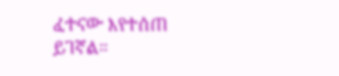ፈተናው እየተሰጠ ይገኛል።